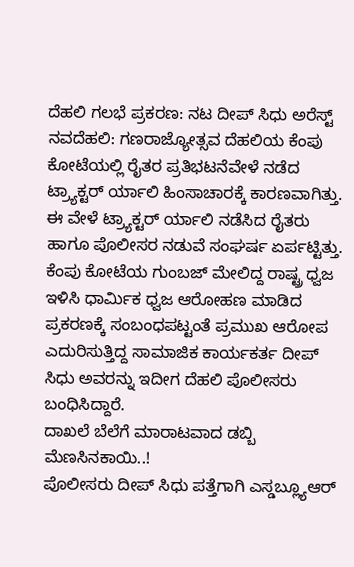ದೆಹಲಿ ಗಲಭೆ ಪ್ರಕರಣ: ನಟ ದೀಪ್ ಸಿಧು ಅರೆಸ್ಟ್
ನವದೆಹಲಿ: ಗಣರಾಜ್ಯೋತ್ಸವ ದೆಹಲಿಯ ಕೆಂಪು ಕೋಟೆಯಲ್ಲಿ ರೈತರ ಪ್ರತಿಭಟನೆವೇಳೆ ನಡೆದ ಟ್ರ್ಯಾಕ್ಟರ್ ರ್ಯಾಲಿ ಹಿಂಸಾಚಾರಕ್ಕೆ ಕಾರಣವಾಗಿತ್ತು. ಈ ವೇಳೆ ಟ್ರ್ಯಾಕ್ಟರ್ ರ್ಯಾಲಿ ನಡೆಸಿದ ರೈತರು ಹಾಗೂ ಪೊಲೀಸರ ನಡುವೆ ಸಂಘರ್ಷ ಏರ್ಪಟ್ಟಿತ್ತು. ಕೆಂಪು ಕೋಟೆಯ ಗುಂಬಜ್ ಮೇಲಿದ್ದ ರಾಷ್ಟ್ರ ಧ್ವಜ ಇಳಿಸಿ ಧಾರ್ಮಿಕ ಧ್ವಜ ಆರೋಹಣ ಮಾಡಿದ ಪ್ರಕರಣಕ್ಕೆ ಸಂಬಂಧಪಟ್ಟಂತೆ ಪ್ರಮುಖ ಆರೋಪ ಎದುರಿಸುತ್ತಿದ್ದ ಸಾಮಾಜಿಕ ಕಾರ್ಯಕರ್ತ ದೀಪ್ ಸಿಧು ಅವರನ್ನು ಇದೀಗ ದೆಹಲಿ ಪೊಲೀಸರು ಬಂಧಿಸಿದ್ದಾರೆ.
ದಾಖಲೆ ಬೆಲೆಗೆ ಮಾರಾಟವಾದ ಡಬ್ಬಿ ಮೆಣಸಿನಕಾಯಿ..!
ಪೊಲೀಸರು ದೀಪ್ ಸಿಧು ಪತ್ತೆಗಾಗಿ ಎಸ್ಡಬ್ಲ್ಯೂಆರ್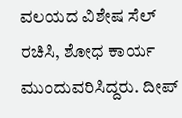ವಲಯದ ವಿಶೇಷ ಸೆಲ್ ರಚಿಸಿ, ಶೋಧ ಕಾರ್ಯ ಮುಂದುವರಿಸಿದ್ದರು. ದೀಪ್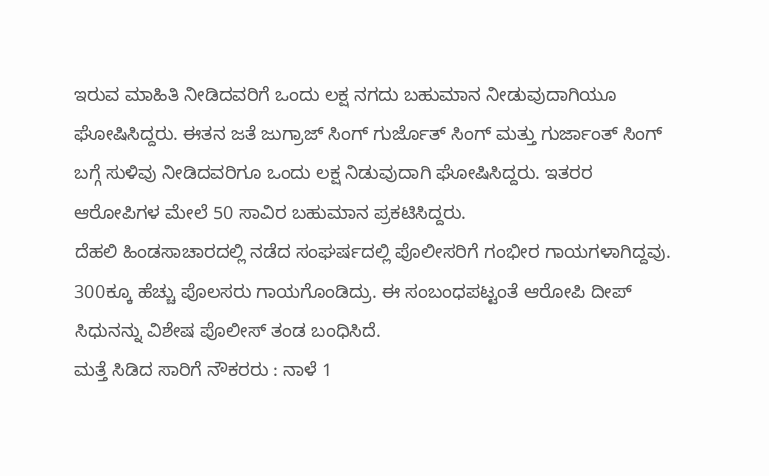ಇರುವ ಮಾಹಿತಿ ನೀಡಿದವರಿಗೆ ಒಂದು ಲಕ್ಷ ನಗದು ಬಹುಮಾನ ನೀಡುವುದಾಗಿಯೂ ಘೋಷಿಸಿದ್ದರು. ಈತನ ಜತೆ ಜುಗ್ರಾಜ್ ಸಿಂಗ್ ಗುರ್ಜೊತ್ ಸಿಂಗ್ ಮತ್ತು ಗುರ್ಜಾಂತ್ ಸಿಂಗ್ ಬಗ್ಗೆ ಸುಳಿವು ನೀಡಿದವರಿಗೂ ಒಂದು ಲಕ್ಷ ನಿಡುವುದಾಗಿ ಘೋಷಿಸಿದ್ದರು. ಇತರರ ಆರೋಪಿಗಳ ಮೇಲೆ 50 ಸಾವಿರ ಬಹುಮಾನ ಪ್ರಕಟಿಸಿದ್ದರು.
ದೆಹಲಿ ಹಿಂಡಸಾಚಾರದಲ್ಲಿ ನಡೆದ ಸಂಘರ್ಷದಲ್ಲಿ ಪೊಲೀಸರಿಗೆ ಗಂಭೀರ ಗಾಯಗಳಾಗಿದ್ದವು. 300ಕ್ಕೂ ಹೆಚ್ಚು ಪೊಲಸರು ಗಾಯಗೊಂಡಿದ್ರು. ಈ ಸಂಬಂಧಪಟ್ಟಂತೆ ಆರೋಪಿ ದೀಪ್ ಸಿಧುನನ್ನು ವಿಶೇಷ ಪೊಲೀಸ್ ತಂಡ ಬಂಧಿಸಿದೆ.
ಮತ್ತೆ ಸಿಡಿದ ಸಾರಿಗೆ ನೌಕರರು : ನಾಳೆ 1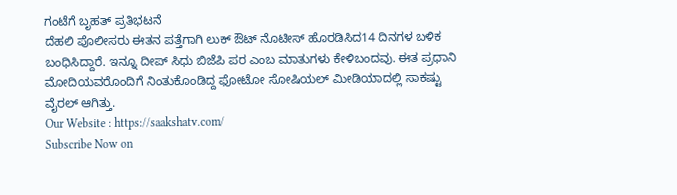ಗಂಟೆಗೆ ಬೃಹತ್ ಪ್ರತಿಭಟನೆ
ದೆಹಲಿ ಪೊಲೀಸರು ಈತನ ಪತ್ತೆಗಾಗಿ ಲುಕ್ ಔಟ್ ನೊಟೀಸ್ ಹೊರಡಿಸಿದ14 ದಿನಗಳ ಬಳಿಕ ಬಂಧಿಸಿದ್ದಾರೆ. ಇನ್ನೂ ದೀಪ್ ಸಿಧು ಬಿಜೆಪಿ ಪರ ಎಂಬ ಮಾತುಗಳು ಕೇಳಿಬಂದವು. ಈತ ಪ್ರಧಾನಿ ಮೋದಿಯವರೊಂದಿಗೆ ನಿಂತುಕೊಂಡಿದ್ದ ಫೋಟೋ ಸೋಷಿಯಲ್ ಮೀಡಿಯಾದಲ್ಲಿ ಸಾಕಷ್ಟು ವೈರಲ್ ಆಗಿತ್ತು.
Our Website : https://saakshatv.com/
Subscribe Now on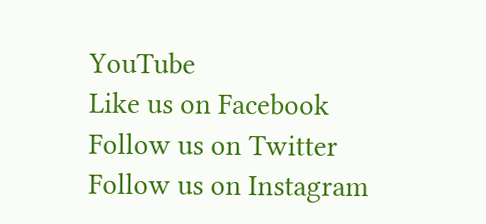YouTube
Like us on Facebook
Follow us on Twitter
Follow us on Instagram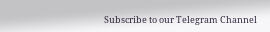Subscribe to our Telegram Channel